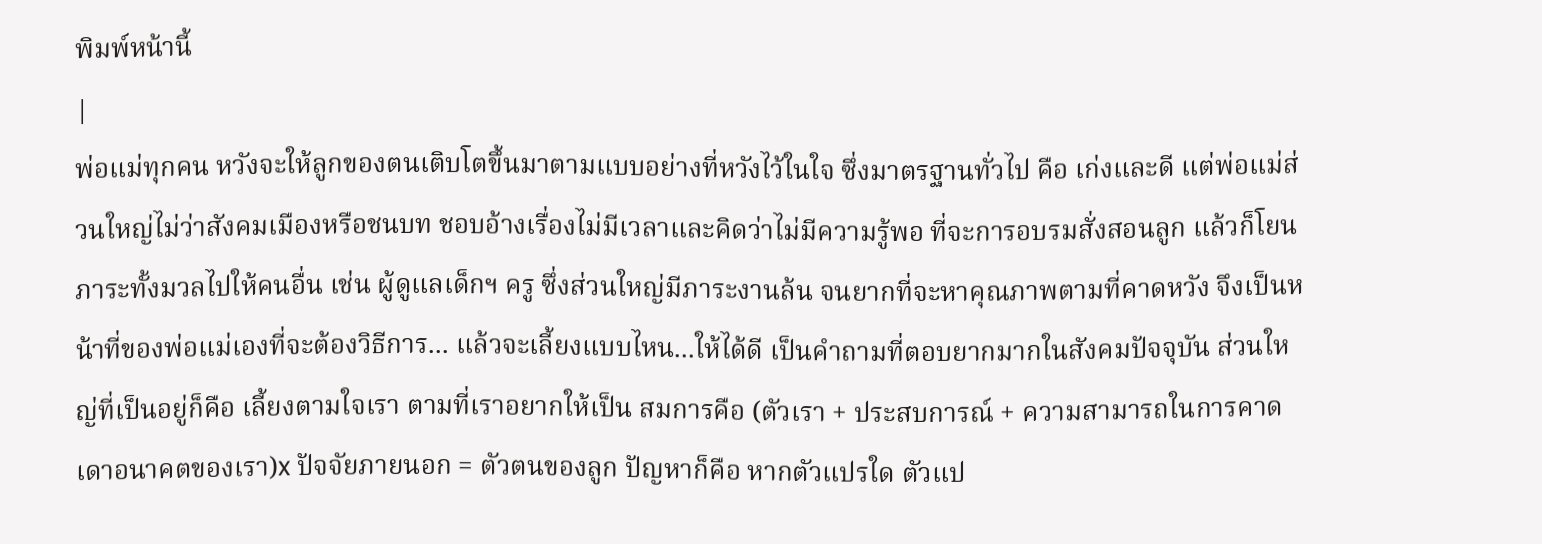พิมพ์หน้านี้
|
พ่อแม่ทุกคน หวังจะให้ลูกของตนเติบโตขึ้นมาตามแบบอย่างที่หวังไว้ในใจ ซึ่งมาตรฐานทั่วไป คือ เก่งและดี แต่พ่อแม่ส่วนใหญ่ไม่ว่าสังคมเมืองหรือชนบท ชอบอ้างเรื่องไม่มีเวลาและคิดว่าไม่มีความรู้พอ ที่จะการอบรมสั่งสอนลูก แล้วก็โยนภาระทั้งมวลไปให้คนอื่น เช่น ผู้ดูแลเด็กฯ ครู ซึ่งส่วนใหญ่มีภาระงานล้น จนยากที่จะหาคุณภาพตามที่คาดหวัง จึงเป็นหน้าที่ของพ่อแม่เองที่จะต้องวิธีการ... แล้วจะเลี้ยงแบบไหน...ให้ได้ดี เป็นคำถามที่ตอบยากมากในสังคมปัจจุบัน ส่วนใหญ่ที่เป็นอยู่ก็คือ เลี้ยงตามใจเรา ตามที่เราอยากให้เป็น สมการคือ (ตัวเรา + ประสบการณ์ + ความสามารถในการคาดเดาอนาคตของเรา)x ปัจจัยภายนอก = ตัวตนของลูก ปัญหาก็คือ หากตัวแปรใด ตัวแป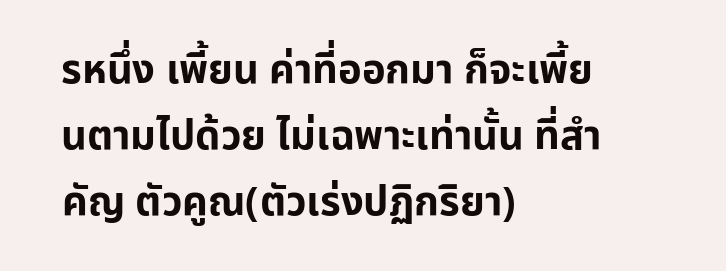รหนึ่ง เพี้ยน ค่าที่ออกมา ก็จะเพี้ยนตามไปด้วย ไม่เฉพาะเท่านั้น ที่สำคัญ ตัวคูณ(ตัวเร่งปฏิกริยา)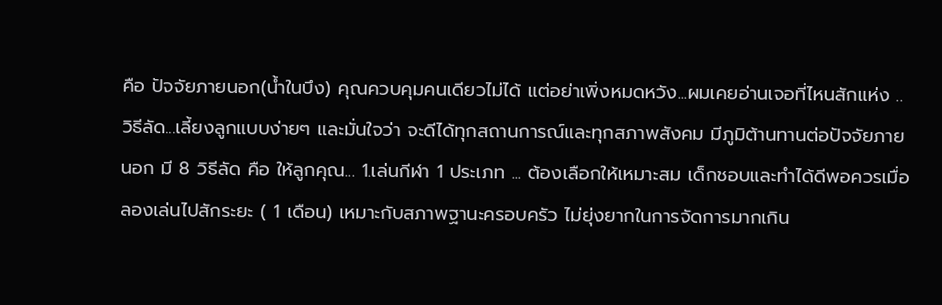คือ ปัจจัยภายนอก(น้ำในบึง) คุณควบคุมคนเดียวไม่ได้ แต่อย่าเพิ่งหมดหวัง...ผมเคยอ่านเจอที่ไหนสักแห่ง ..วิธีลัด...เลี้ยงลูกแบบง่ายๆ และมั่นใจว่า จะดีได้ทุกสถานการณ์และทุกสภาพสังคม มีภูมิต้านทานต่อปัจจัยภายนอก มี 8 วิธีลัด คือ ให้ลูกคุณ... 1.เล่นกีฬา 1 ประเภท ... ต้องเลือกให้เหมาะสม เด็กชอบและทำได้ดีพอควรเมื่อลองเล่นไปสักระยะ ( 1 เดือน) เหมาะกับสภาพฐานะครอบครัว ไม่ยุ่งยากในการจัดการมากเกิน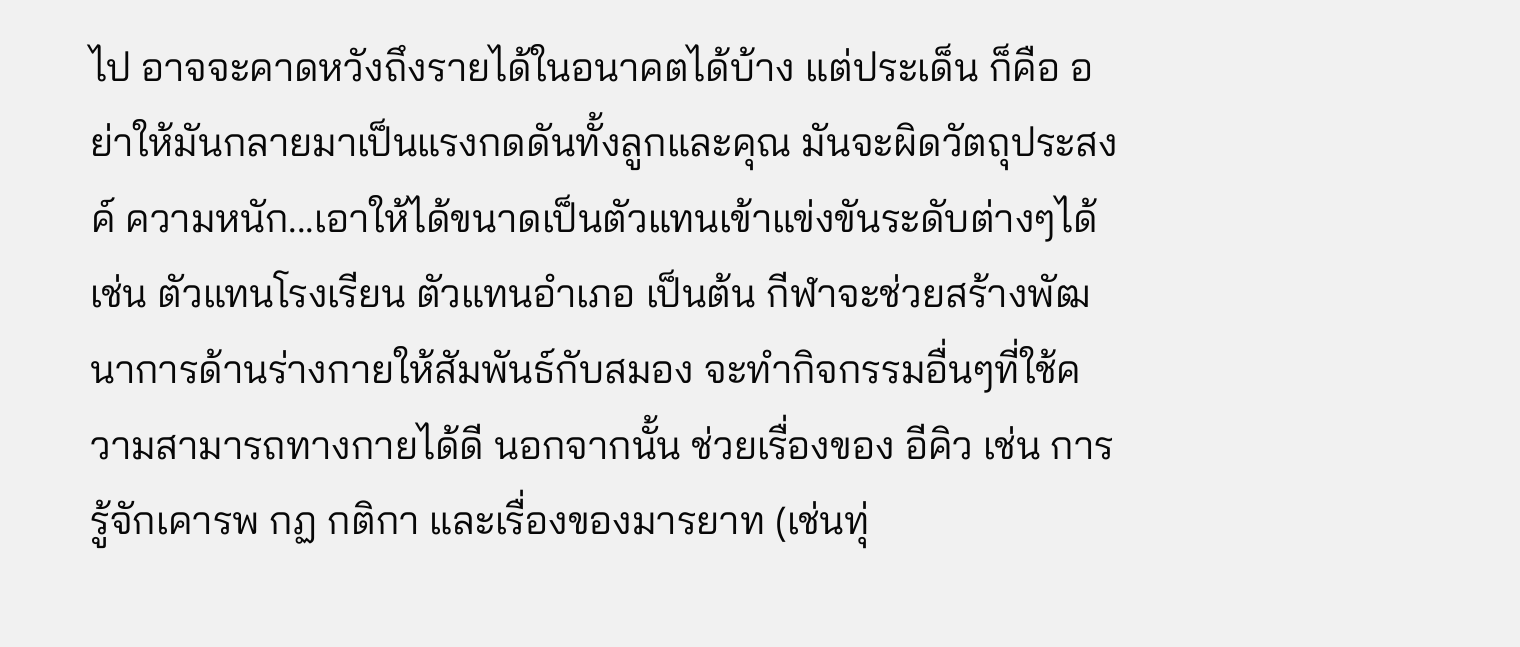ไป อาจจะคาดหวังถึงรายได้ในอนาคตได้บ้าง แต่ประเด็น ก็คือ อย่าให้มันกลายมาเป็นแรงกดดันทั้งลูกและคุณ มันจะผิดวัตถุประสงค์ ความหนัก...เอาให้ได้ขนาดเป็นตัวแทนเข้าแข่งขันระดับต่างๆได้ เช่น ตัวแทนโรงเรียน ตัวแทนอำเภอ เป็นต้น กีฬาจะช่วยสร้างพัฒนาการด้านร่างกายให้สัมพันธ์กับสมอง จะทำกิจกรรมอื่นๆที่ใช้ความสามารถทางกายได้ดี นอกจากนั้น ช่วยเรื่องของ อีคิว เช่น การรู้จักเคารพ กฏ กติกา และเรื่องของมารยาท (เช่นทุ่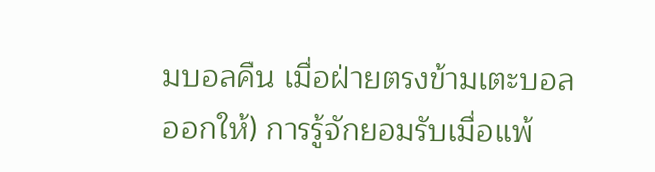มบอลคืน เมื่อฝ่ายตรงข้ามเตะบอลออกให้) การรู้จักยอมรับเมื่อแพ้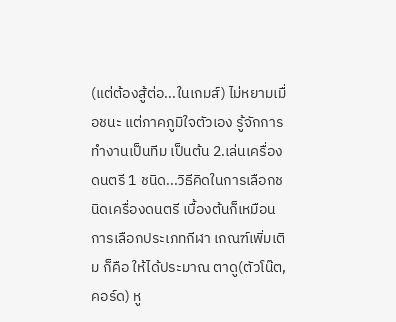(แต่ต้องสู้ต่อ...ในเกมส์) ไม่หยามเมื่อชนะ แต่ภาคภูมิใจตัวเอง รู้จักการทำงานเป็นทีม เป็นต้น 2.เล่นเครื่องดนตรี 1 ชนิด...วิธีคิดในการเลือกชนิดเครื่องดนตรี เบื้องต้นก็เหมือนการเลือกประเภทกีฬา เกณฑ์เพิ่มเติม ก็คือ ให้ได้ประมาณ ตาดู(ตัวโน๊ต,คอร์ด) หู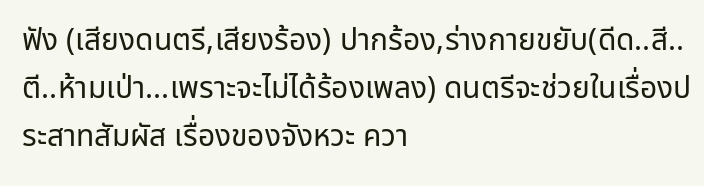ฟัง (เสียงดนตรี,เสียงร้อง) ปากร้อง,ร่างกายขยับ(ดีด..สี..ตี..ห้ามเป่า...เพราะจะไม่ได้ร้องเพลง) ดนตรีจะช่วยในเรื่องประสาทสัมผัส เรื่องของจังหวะ ควา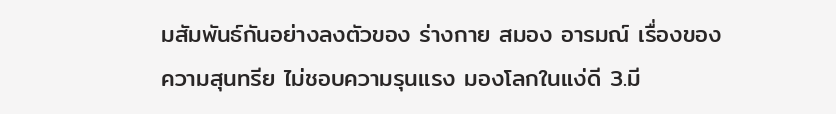มสัมพันธ์กันอย่างลงตัวของ ร่างกาย สมอง อารมณ์ เรื่องของความสุนทรีย ไม่ชอบความรุนแรง มองโลกในแง่ดี 3.มี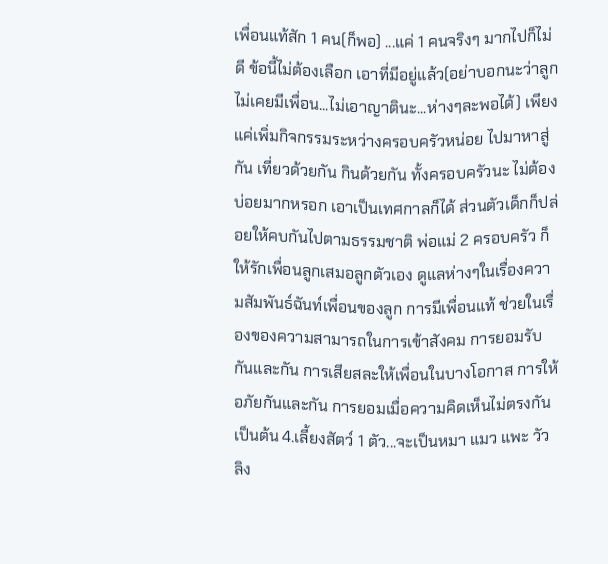เพื่อนแท้สัก 1 คน(ก็พอ) ...แค่ 1 คนจริงๆ มากไปก็ไม่ดี ข้อนี้ไม่ต้องเลือก เอาที่มีอยู่แล้ว(อย่าบอกนะว่าลูกไม่เคยมีเพื่อน...ไม่เอาญาตินะ...ห่างๆละพอได้) เพียงแค่เพิ่มกิจกรรมระหว่างครอบครัวหน่อย ไปมาหาสู่กัน เที่ยวด้วยกัน กินด้วยกัน ทั้งครอบครัวนะ ไม่ต้องบ่อยมากหรอก เอาเป็นเทศกาลก็ได้ ส่วนตัวเด็กก็ปล่อยให้คบกันไปตามธรรมชาติ พ่อแม่ 2 ครอบครัว ก็ให้รักเพื่อนลูกเสมอลูกตัวเอง ดูแลห่างๆในเรื่องความสัมพันธ์ฉันท์เพื่อนของลูก การมีเพื่อนแท้ ช่วยในเรื่องของความสามารถในการเข้าสังคม การยอมรับกันและกัน การเสียสละให้เพื่อนในบางโอกาส การให้อภัยกันและกัน การยอมเมื่อความคิดเห็นไม่ตรงกัน เป็นต้น 4.เลี้ยงสัตว์ 1 ตัว...จะเป็นหมา แมว แพะ วัว ลิง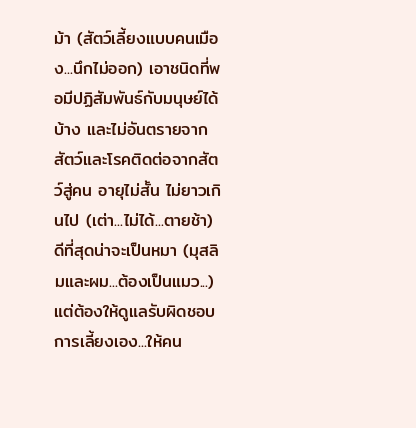ม้า (สัตว์เลี้ยงแบบคนเมือง...นึกไม่ออก) เอาชนิดที่พอมีปฏิสัมพันธ์กับมนุษย์ได้บ้าง และไม่อันตรายจากสัตว์และโรคติดต่อจากสัตว์สู่คน อายุไม่สั้น ไม่ยาวเกินไป (เต่า...ไม่ได้...ตายช้า) ดีที่สุดน่าจะเป็นหมา (มุสลิมและผม...ต้องเป็นแมว...) แต่ต้องให้ดูแลรับผิดชอบการเลี้ยงเอง...ให้คน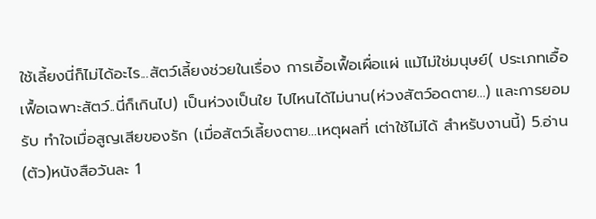ใช้เลี้ยงนี่ก็ไม่ได้อะไร...สัตว์เลี้ยงช่วยในเรื่อง การเอื้อเฟื้อเผื่อแผ่ แม้ไม่ใช่มนุษย์( ประเภทเอื้อเฟื้อเฉพาะสัตว์..นี่ก็เกินไป) เป็นห่วงเป็นใย ไปไหนได้ไม่นาน(ห่วงสัตว์อดตาย...) และการยอมรับ ทำใจเมื่อสูญเสียของรัก (เมื่อสัตว์เลี้ยงตาย...เหตุผลที่ เต่าใช้ไม่ได้ สำหรับงานนี้) 5.อ่าน(ตัว)หนังสือวันละ 1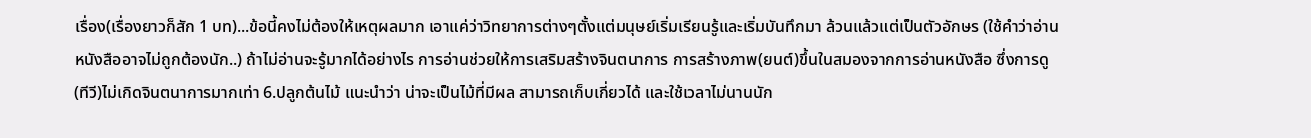เรื่อง(เรื่องยาวก็สัก 1 บท)...ข้อนี้คงไม่ต้องให้เหตุผลมาก เอาแค่ว่าวิทยาการต่างๆตั้งแต่มนุษย์เริ่มเรียนรู้และเริ่มบันทึกมา ล้วนแล้วแต่เป็นตัวอักษร (ใช้คำว่าอ่านหนังสืออาจไม่ถูกต้องนัก..) ถ้าไม่อ่านจะรู้มากได้อย่างไร การอ่านช่วยให้การเสริมสร้างจินตนาการ การสร้างภาพ(ยนต์)ขึ้นในสมองจากการอ่านหนังสือ ซึ่งการดู(ทีวี)ไม่เกิดจินตนาการมากเท่า 6.ปลูกต้นไม้ แนะนำว่า น่าจะเป็นไม้ที่มีผล สามารถเก็บเกี่ยวได้ และใช้เวลาไม่นานนัก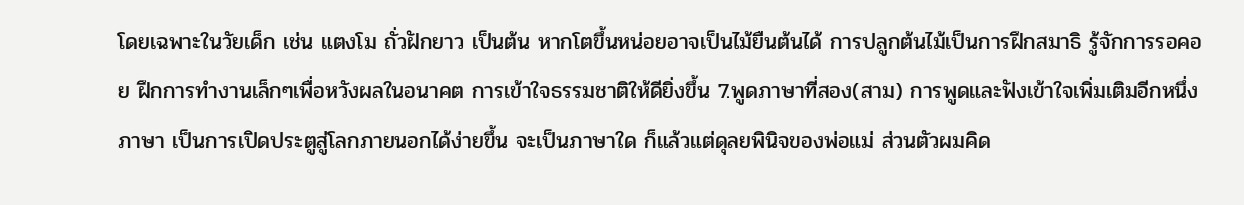โดยเฉพาะในวัยเด็ก เช่น แตงโม ถั่วฝักยาว เป็นต้น หากโตขึ้นหน่อยอาจเป็นไม้ยืนต้นได้ การปลูกต้นไม้เป็นการฝึกสมาธิ รู้จักการรอคอย ฝึกการทำงานเล็กๆเพื่อหวังผลในอนาคต การเข้าใจธรรมชาติให้ดียิ่งขึ้น 7.พูดภาษาที่สอง(สาม) การพูดและฟังเข้าใจเพิ่มเติมอีกหนึ่งภาษา เป็นการเปิดประตูสู่โลกภายนอกได้ง่ายขึ้น จะเป็นภาษาใด ก็แล้วแต่ดุลยพินิจของพ่อแม่ ส่วนตัวผมคิด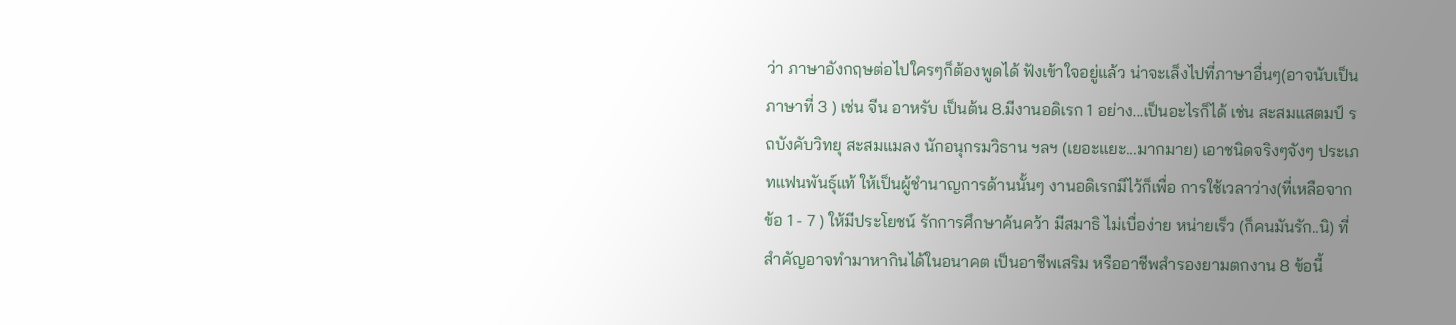ว่า ภาษาอังกฤษต่อไปใครๆก็ต้องพูดได้ ฟังเข้าใจอยู่แล้ว น่าจะเล็งไปที่ภาษาอื่นๆ(อาจนับเป็นภาษาที่ 3 ) เช่น จีน อาหรับ เป็นต้น 8.มีงานอดิเรก 1 อย่าง...เป็นอะไรก็ได้ เช่น สะสมแสตมป์ รถบังคับวิทยุ สะสมแมลง นักอนุกรมวิธาน ฯลฯ (เยอะแยะ...มากมาย) เอาชนิดจริงๆจังๆ ประเภทแฟนพันธุ์แท้ ให้เป็นผู้ชำนาญการด้านนั้นๆ งานอดิเรกมีไว้ก็เพื่อ การใช้เวลาว่าง(ที่เหลือจากข้อ 1 - 7 ) ให้มีประโยชน์ รักการศึกษาค้นคว้า มีสมาธิ ไม่เบื่อง่าย หน่ายเร็ว (ก็คนมันรัก..นิ) ที่สำคัญอาจทำมาหากินได้ในอนาคต เป็นอาชีพเสริม หรืออาชีพสำรองยามตกงาน 8 ข้อนี้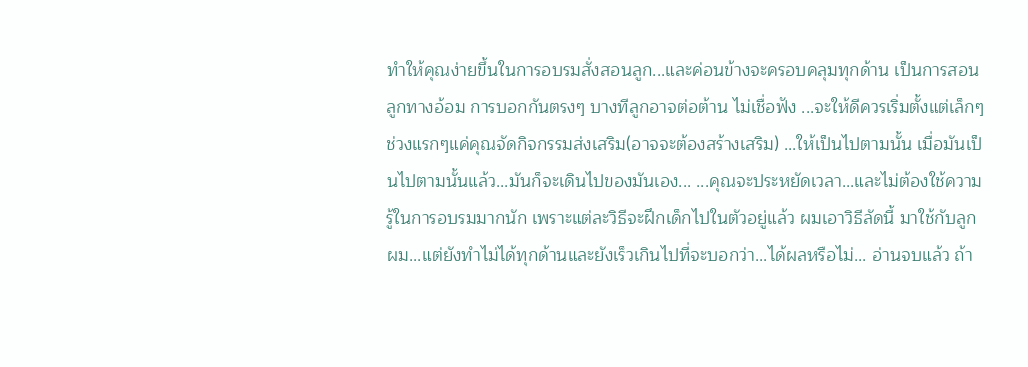ทำให้คุณง่ายขึ้นในการอบรมสั่งสอนลูก...และค่อนข้างจะครอบคลุมทุกด้าน เป็นการสอนลูกทางอ้อม การบอกกันตรงๆ บางทีลูกอาจต่อต้าน ไม่เชื่อฟัง ...จะให้ดีควรเริ่มตั้งแต่เล็กๆ ช่วงแรกๆแค่คุณจัดกิจกรรมส่งเสริม(อาจจะต้องสร้างเสริม) ...ให้เป็นไปตามนั้น เมื่อมันเป็นไปตามนั้นแล้ว...มันก็จะเดินไปของมันเอง... ...คุณจะประหยัดเวลา...และไม่ต้องใช้ความรู้ในการอบรมมากนัก เพราะแต่ละวิธีจะฝึกเด็กไปในตัวอยู่แล้ว ผมเอาวิธีลัดนี้ มาใช้กับลูกผม...แต่ยังทำไม่ได้ทุกด้านและยังเร็วเกินไปที่จะบอกว่า...ได้ผลหรือไม่... อ่านจบแล้ว ถ้า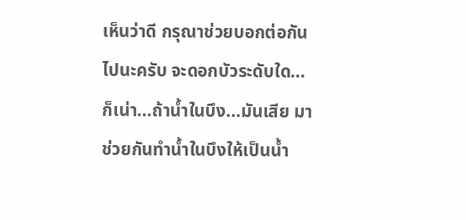เห็นว่าดี กรุณาช่วยบอกต่อกันไปนะครับ จะดอกบัวระดับใด...ก็เน่า...ถ้าน้ำในบึง...มันเสีย มาช่วยกันทำน้ำในบึงให้เป็นน้ำ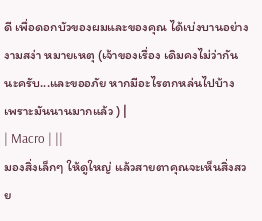ดี เพื่อดอกบัวของผมและของคุณ ได้เบ่งบานอย่างงามสง่า หมายเหตุ (เจ้าของเรื่อง เดิมคงไม่ว่ากันนะครับ...และขออภัย หากมีอะไรตกหล่นไปบ้าง เพราะมันนานมากแล้ว ) |
| Macro | ||
มองสิ่งเล็กๆ ให้ดูใหญ่ แล้วสายตาคุณจะเห็นสิ่งสวย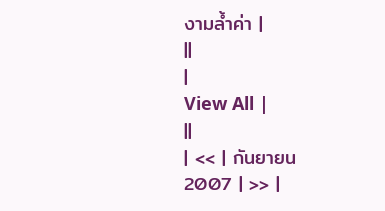งามล้ำค่า |
||
|
View All |
||
| << | กันยายน 2007 | >> |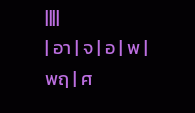||||
| อา | จ | อ | พ | พฤ | ศ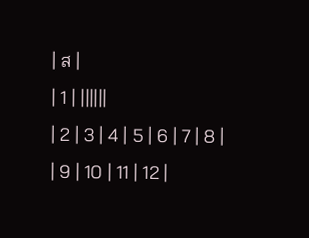| ส |
| 1 | ||||||
| 2 | 3 | 4 | 5 | 6 | 7 | 8 |
| 9 | 10 | 11 | 12 |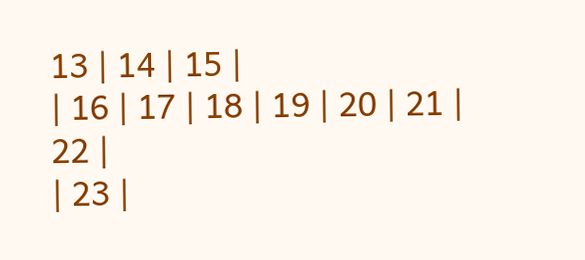13 | 14 | 15 |
| 16 | 17 | 18 | 19 | 20 | 21 | 22 |
| 23 |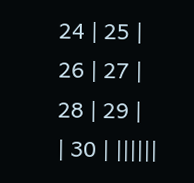24 | 25 | 26 | 27 | 28 | 29 |
| 30 | ||||||